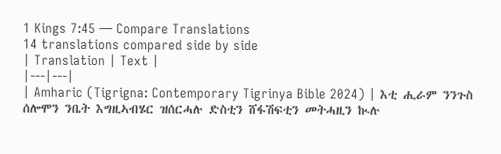1 Kings 7:45 — Compare Translations
14 translations compared side by side
| Translation | Text |
|---|---|
| Amharic (Tigrigna: Contemporary Tigrinya Bible 2024) | እቲ ሒራም ንንጉስ ሰሎሞን ንቤት እግዚኣብሄር ዝሰርሓሉ ድስቲን ሸፋሽፍቲን መትሓዚን ኲሉ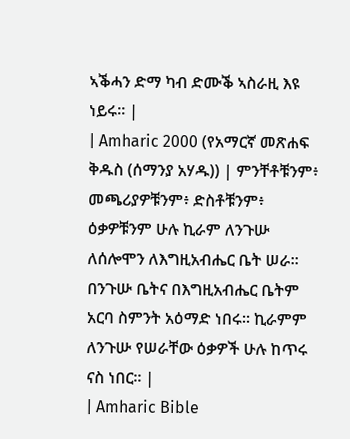ኣቕሓን ድማ ካብ ድሙቕ ኣስራዚ እዩ ነይሩ። |
| Amharic 2000 (የአማርኛ መጽሐፍ ቅዱስ (ሰማንያ አሃዱ)) | ምንቸቶቹንም፥ መጫሪያዎቹንም፥ ድስቶቹንም፥ ዕቃዎቹንም ሁሉ ኪራም ለንጉሡ ለሰሎሞን ለእግዚአብሔር ቤት ሠራ። በንጉሡ ቤትና በእግዚአብሔር ቤትም አርባ ስምንት አዕማድ ነበሩ። ኪራምም ለንጉሡ የሠራቸው ዕቃዎች ሁሉ ከጥሩ ናስ ነበር። |
| Amharic Bible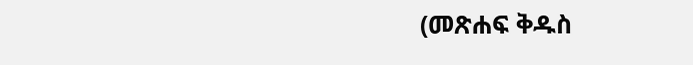(መጽሐፍ ቅዱስ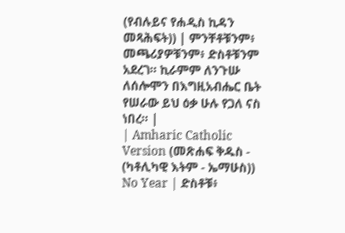(የብሉይና የሐዲስ ኪዳን መጻሕፍት)) | ምንቸቶቹንም፥ መጫሪያዎቹንም፥ ድስቶቹንም አደረገ። ኪራምም ለንጉሡ ለሰሎሞን በእግዚአብሔር ቤት የሠራው ይህ ዕቃ ሁሉ የጋለ ናስ ነበረ። |
| Amharic Catholic Version (መጽሐፍ ቅዱስ - (ካቶሊካዊ እትም - ኤማሁስ)) No Year | ድስቶቹ፥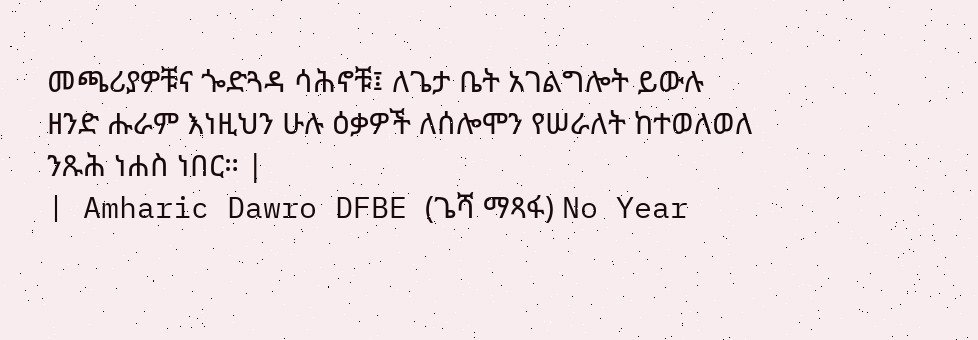መጫሪያዎቹና ጐድጓዳ ሳሕኖቹ፤ ለጌታ ቤት አገልግሎት ይውሉ ዘንድ ሑራም እነዚህን ሁሉ ዕቃዎች ለሰሎሞን የሠራለት ከተወለወለ ንጹሕ ነሐስ ነበር። |
| Amharic Dawro DFBE (ጌሻ ማጻፋ) No Year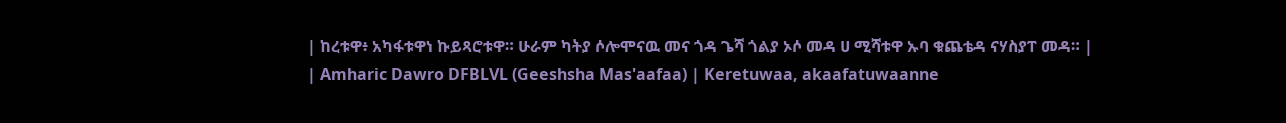| ከረቱዋ፥ አካፋቱዋነ ኩይጻሮቱዋ። ሁራም ካትያ ሶሎሞናዉ መና ጎዳ ጌሻ ጎልያ ኦሶ መዳ ሀ ሚሻቱዋ ኡባ ቁጨቴዳ ናሃስያፐ መዳ። |
| Amharic Dawro DFBLVL (Geeshsha Mas'aafaa) | Keretuwaa, akaafatuwaanne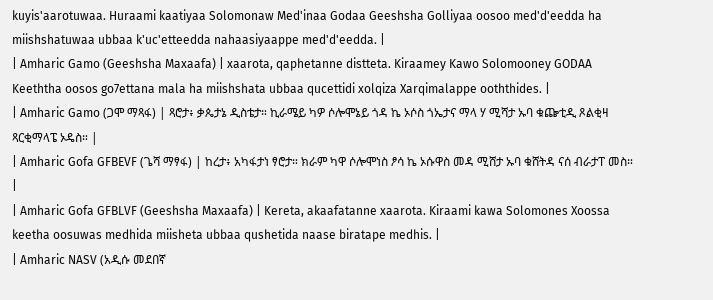kuyis'aarotuwaa. Huraami kaatiyaa Solomonaw Med'inaa Godaa Geeshsha Golliyaa oosoo med'd'eedda ha miishshatuwaa ubbaa k'uc'etteedda nahaasiyaappe med'd'eedda. |
| Amharic Gamo (Geeshsha Maxaafa) | xaarota, qaphetanne distteta. Kiraamey Kawo Solomooney GODAA Keeththa oosos go7ettana mala ha miishshata ubbaa qucettidi xolqiza Xarqimalappe ooththides. |
| Amharic Gamo (ጋሞ ማጻፋ) | ጻሮታ፥ ቃጴታኔ ዲስቴታ። ኪራሜይ ካዎ ሶሎሞኔይ ጎዳ ኬ ኦሶስ ጎኤታና ማላ ሃ ሚሻታ ኡባ ቁጬቲዲ ጾልቂዛ ጻርቂማላፔ ኦዴስ። |
| Amharic Gofa GFBEVF (ጌሻ ማፃፋ) | ከረታ፥ አካፋታነ ፃሮታ። ክራም ካዋ ሶሎሞነስ ፆሳ ኬ ኦሱዋስ መዳ ሚሸታ ኡባ ቁሸትዳ ናሰ ብራታፐ መስ። |
| Amharic Gofa GFBLVF (Geeshsha Maxaafa) | Kereta, akaafatanne xaarota. Kiraami kawa Solomones Xoossa keetha oosuwas medhida miisheta ubbaa qushetida naase biratape medhis. |
| Amharic NASV (አዲሱ መደበኛ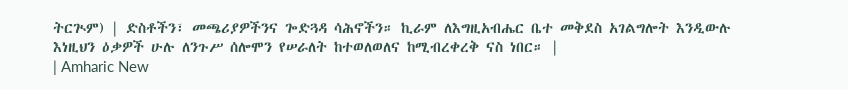ትርጒም) | ድስቶችን፣ መጫሪያዎችንና ጐድጓዳ ሳሕኖችን። ኪራም ለእግዚአብሔር ቤተ መቅደስ አገልግሎት እንዲውሉ እነዚህን ዕቃዎች ሁሉ ለንጉሥ ሰሎሞን የሠራለት ከተወለወለና ከሚብረቀረቅ ናስ ነበር። |
| Amharic New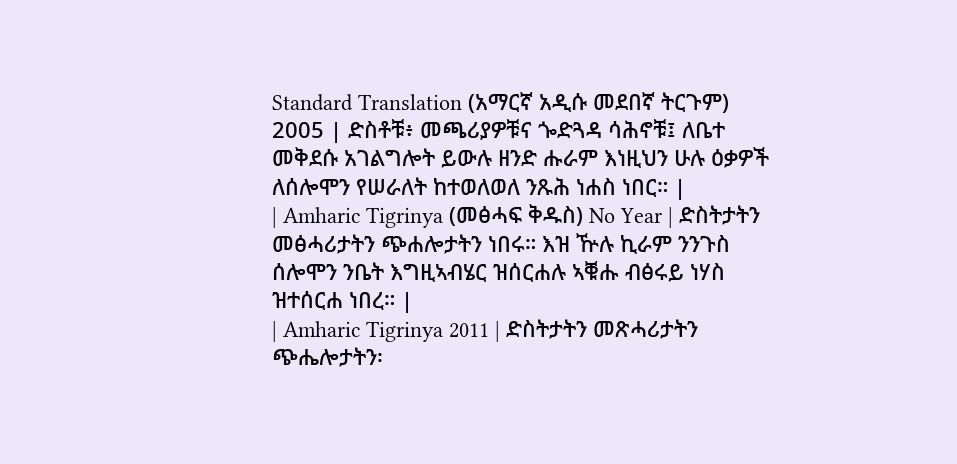Standard Translation (አማርኛ አዲሱ መደበኛ ትርጉም) 2005 | ድስቶቹ፥ መጫሪያዎቹና ጐድጓዳ ሳሕኖቹ፤ ለቤተ መቅደሱ አገልግሎት ይውሉ ዘንድ ሑራም እነዚህን ሁሉ ዕቃዎች ለሰሎሞን የሠራለት ከተወለወለ ንጹሕ ነሐስ ነበር። |
| Amharic Tigrinya (መፅሓፍ ቅዱስ) No Year | ድስትታትን መፅሓሪታትን ጭሐሎታትን ነበሩ። እዝ ዅሉ ኪራም ንንጉስ ሰሎሞን ንቤት እግዚኣብሄር ዝሰርሐሉ ኣቑሑ ብፅሩይ ነሃስ ዝተሰርሐ ነበረ። |
| Amharic Tigrinya 2011 | ድስትታትን መጽሓሪታትን ጭሔሎታትን፡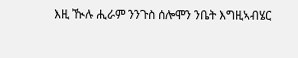እዚ ዂሉ ሒራም ንንጉስ ሰሎሞን ንቤት እግዚኣብሄር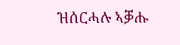ዝሰርሓሉ ኣቓሑ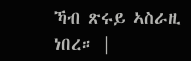ኻብ ጽሩይ ኣስራዚ ነበረ። |